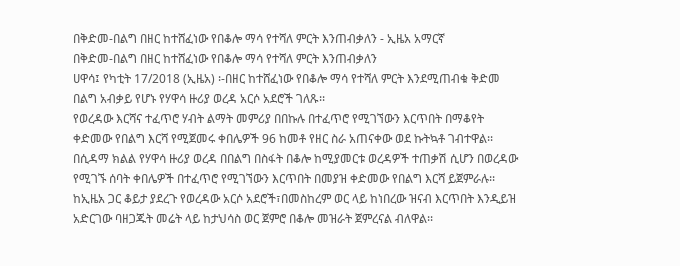በቅድመ-በልግ በዘር ከተሸፈነው የበቆሎ ማሳ የተሻለ ምርት እንጠብቃለን - ኢዜአ አማርኛ
በቅድመ-በልግ በዘር ከተሸፈነው የበቆሎ ማሳ የተሻለ ምርት እንጠብቃለን
ሀዋሳ፤ የካቲት 17/2018 (ኢዜአ) ፡-በዘር ከተሸፈነው የበቆሎ ማሳ የተሻለ ምርት እንደሚጠብቁ ቅድመ በልግ አብቃይ የሆኑ የሃዋሳ ዙሪያ ወረዳ አርሶ አደሮች ገለጹ፡፡
የወረዳው እርሻና ተፈጥሮ ሃብት ልማት መምሪያ በበኩሉ በተፈጥሮ የሚገኘውን እርጥበት በማቆየት ቀድመው የበልግ እርሻ የሚጀመሩ ቀበሌዎች 96 ከመቶ የዘር ስራ አጠናቀው ወደ ኩትኳቶ ገብተዋል፡፡
በሲዳማ ክልል የሃዋሳ ዙሪያ ወረዳ በበልግ በስፋት በቆሎ ከሚያመርቱ ወረዳዎች ተጠቃሽ ሲሆን በወረዳው የሚገኙ ሰባት ቀበሌዎች በተፈጥሮ የሚገኘውን እርጥበት በመያዝ ቀድመው የበልግ እርሻ ይጀምራሉ፡፡
ከኢዜአ ጋር ቆይታ ያደረጉ የወረዳው አርሶ አደሮች፣በመስከረም ወር ላይ ከነበረው ዝናብ እርጥበት እንዲይዝ አድርገው ባዘጋጁት መሬት ላይ ከታህሳስ ወር ጀምሮ በቆሎ መዝራት ጀምረናል ብለዋል፡፡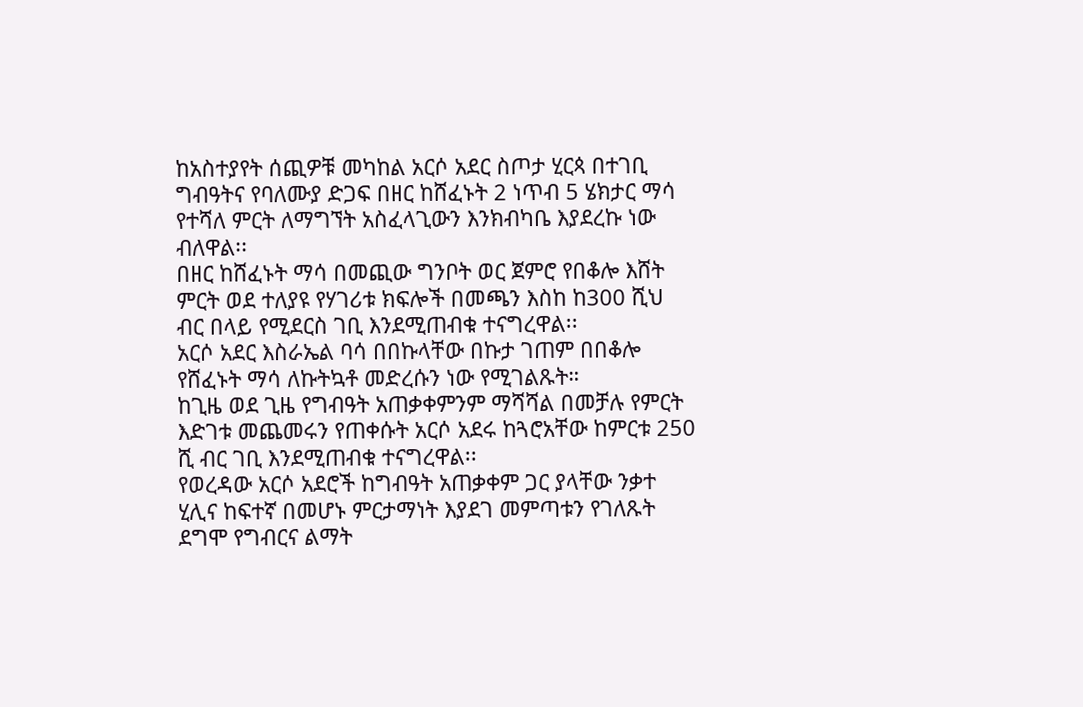ከአስተያየት ሰጪዎቹ መካከል አርሶ አደር ስጦታ ሂርጳ በተገቢ ግብዓትና የባለሙያ ድጋፍ በዘር ከሸፈኑት 2 ነጥብ 5 ሄክታር ማሳ የተሻለ ምርት ለማግኘት አስፈላጊውን እንክብካቤ እያደረኩ ነው ብለዋል፡፡
በዘር ከሸፈኑት ማሳ በመጪው ግንቦት ወር ጀምሮ የበቆሎ እሸት ምርት ወደ ተለያዩ የሃገሪቱ ክፍሎች በመጫን እስከ ከ300 ሺህ ብር በላይ የሚደርስ ገቢ እንደሚጠብቁ ተናግረዋል፡፡
አርሶ አደር እስራኤል ባሳ በበኩላቸው በኩታ ገጠም በበቆሎ የሸፈኑት ማሳ ለኩትኳቶ መድረሱን ነው የሚገልጹት።
ከጊዜ ወደ ጊዜ የግብዓት አጠቃቀምንም ማሻሻል በመቻሉ የምርት እድገቱ መጨመሩን የጠቀሱት አርሶ አደሩ ከጓሮአቸው ከምርቱ 250 ሺ ብር ገቢ እንደሚጠብቁ ተናግረዋል፡፡
የወረዳው አርሶ አደሮች ከግብዓት አጠቃቀም ጋር ያላቸው ንቃተ ሂሊና ከፍተኛ በመሆኑ ምርታማነት እያደገ መምጣቱን የገለጹት ደግሞ የግብርና ልማት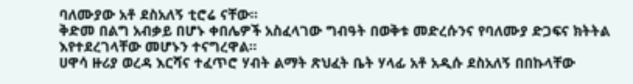ባለሙያው አቶ ደስአለኝ ቲሮሬ ናቸው፡፡
ቅድመ በልግ አብቃይ በሆኑ ቀበሌዎች አስፈላገው ግብዓት በወቅቱ መድረሱንና የባለሙያ ድጋፍና ክትትል እየተደረገላቸው መሆኑን ተናግረዋል፡፡
ሀዋሳ ዙሪያ ወረዳ እርሻና ተፈጥሮ ሃብት ልማት ጽህፈት ቤት ሃላፊ አቶ አዲሱ ደስአለኝ በበኩላቸው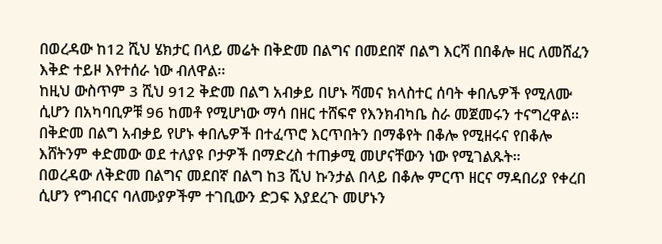በወረዳው ከ12 ሺህ ሄክታር በላይ መሬት በቅድመ በልግና በመደበኛ በልግ እርሻ በበቆሎ ዘር ለመሸፈን እቅድ ተይዞ እየተሰራ ነው ብለዋል፡፡
ከዚህ ውስጥም 3 ሺህ 912 ቅድመ በልግ አብቃይ በሆኑ ሻመና ክላስተር ሰባት ቀበሌዎች የሚለሙ ሲሆን በአካባቢዎቹ 96 ከመቶ የሚሆነው ማሳ በዘር ተሸፍኖ የእንክብካቤ ስራ መጀመሩን ተናግረዋል፡፡
በቅድመ በልግ አብቃይ የሆኑ ቀበሌዎች በተፈጥሮ እርጥበትን በማቆየት በቆሎ የሚዘሩና የበቆሎ እሸትንም ቀድመው ወደ ተለያዩ ቦታዎች በማድረስ ተጠቃሚ መሆናቸውን ነው የሚገልጹት።
በወረዳው ለቅድመ በልግና መደበኛ በልግ ከ3 ሺህ ኩንታል በላይ በቆሎ ምርጥ ዘርና ማዳበሪያ የቀረበ ሲሆን የግብርና ባለሙያዎችም ተገቢውን ድጋፍ እያደረጉ መሆኑን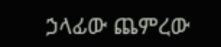ኃላፊው ጨምረው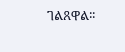ገልጸዋል፡፡